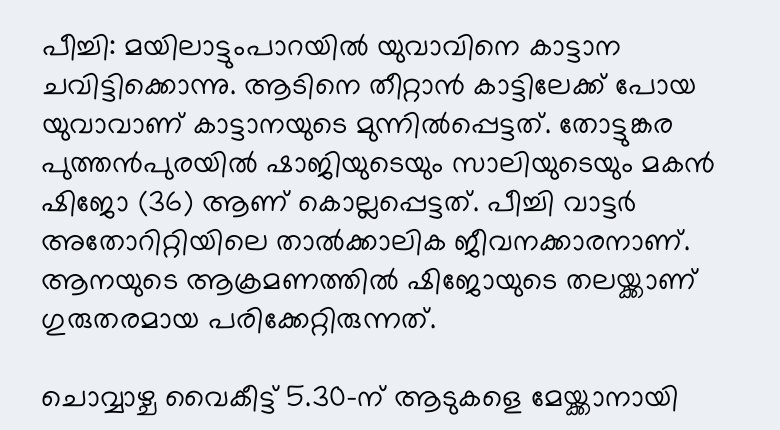പീച്ചി: മയിലാട്ടുംപാറയില്‍ യുവാവിനെ കാട്ടാന ചവിട്ടിക്കൊന്നു. ആടിനെ തീറ്റാന്‍ കാട്ടിലേക്ക് പോയ യുവാവാണ് കാട്ടാനയുടെ മുന്നില്‍പ്പെട്ടത്. തോട്ടുങ്കര പുത്തന്‍പുരയില്‍ ഷാജിയുടെയും സാലിയുടെയും മകന്‍ ഷിജോ (36) ആണ് കൊല്ലപ്പെട്ടത്. പീച്ചി വാട്ടര്‍ അതോറിറ്റിയിലെ താല്‍ക്കാലിക ജീവനക്കാരനാണ്. ആനയുടെ ആക്രമണത്തില്‍ ഷിജോയുടെ തലയ്ക്കാണ് ഗുരുതരമായ പരിക്കേറ്റിരുന്നത്.

ചൊവ്വാഴ്ച വൈകീട്ട് 5.30-ന് ആടുകളെ മേയ്ക്കാനായി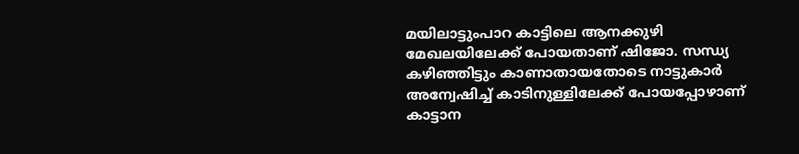മയിലാട്ടുംപാറ കാട്ടിലെ ആനക്കുഴി മേഖലയിലേക്ക് പോയതാണ് ഷിജോ. സന്ധ്യ കഴിഞ്ഞിട്ടും കാണാതായതോടെ നാട്ടുകാര്‍ അന്വേഷിച്ച് കാടിനുള്ളിലേക്ക് പോയപ്പോഴാണ് കാട്ടാന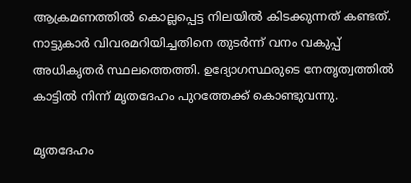ആക്രമണത്തില്‍ കൊല്ലപ്പെട്ട നിലയില്‍ കിടക്കുന്നത് കണ്ടത്. നാട്ടുകാര്‍ വിവരമറിയിച്ചതിനെ തുടര്‍ന്ന് വനം വകുപ്പ് അധികൃതര്‍ സ്ഥലത്തെത്തി. ഉദ്യോഗസ്ഥരുടെ നേതൃത്വത്തില്‍ കാട്ടില്‍ നിന്ന് മൃതദേഹം പുറത്തേക്ക് കൊണ്ടുവന്നു.

മൃതദേഹം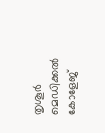തൃശൂര്‍ മെഡിക്കല്‍ കോളേജ്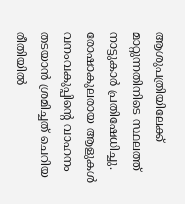ആശുപത്രിയിലേക്ക് മാറ്റുന്നതിനിടെ സ്ഥലത്ത് നാട്ടുകാര്‍ പ്രതിഷേധിച്ചു. രോഷാകുലരായ ആളുകള്‍ വനംവകുപ്പിന്റെ വാഹനം തടയാന്‍ ശ്രമിച്ചത് ചെറിയ രീതിയില്‍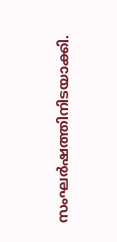സംഘര്‍ഷത്തിനിടയാക്കി.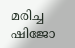മരിച്ച ഷിജോ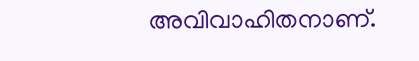അവിവാഹിതനാണ്.